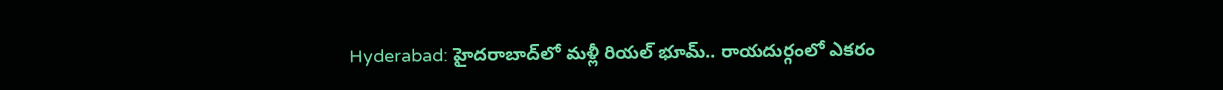Hyderabad: హైదరాబాద్‌లో మళ్లీ రియల్‌ భూమ్.. రాయదుర్గంలో ఎకరం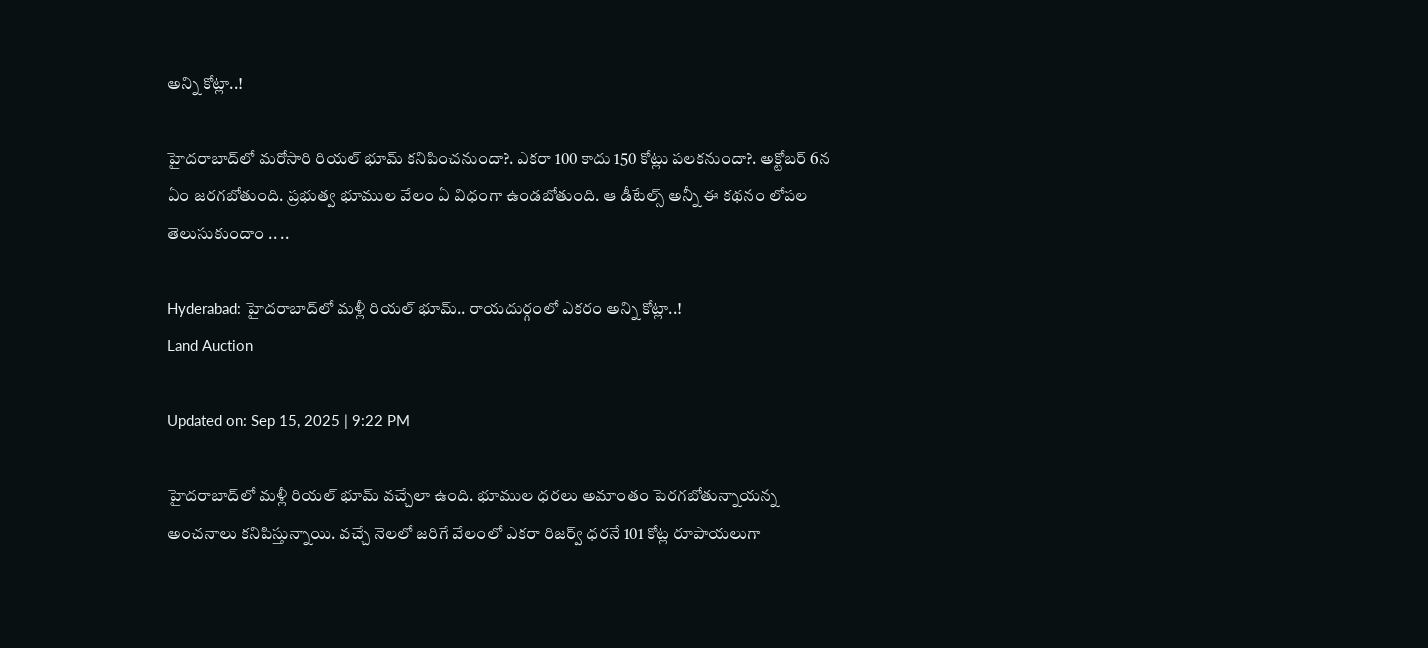అన్ని కోట్లా..!

హైదరాబాద్‌లో మరోసారి రియల్ భూమ్‌ కనిపించనుందా?. ఎకరా 100 కాదు 150 కోట్లు పలకనుందా?. అక్టోబర్ 6న ఏం జరగబోతుంది. ప్రభుత్వ భూముల వేలం ఏ విధంగా ఉండబోతుంది. ఆ డీటేల్స్ అన్నీ ఈ కథనం లోపల తెలుసుకుందాం .. ..

Hyderabad: హైదరాబాద్‌లో మళ్లీ రియల్‌ భూమ్.. రాయదుర్గంలో ఎకరం అన్ని కోట్లా..!
Land Auction

Updated on: Sep 15, 2025 | 9:22 PM

హైదరాబాద్‌లో మళ్లీ రియల్‌ భూమ్ వచ్చేలా ఉంది. భూముల ధరలు అమాంతం పెరగబోతున్నాయన్న అంచనాలు కనిపిస్తున్నాయి. వచ్చే నెలలో జరిగే వేలంలో ఎకరా రిజర్వ్ ధరనే 101 కోట్ల రూపాయలుగా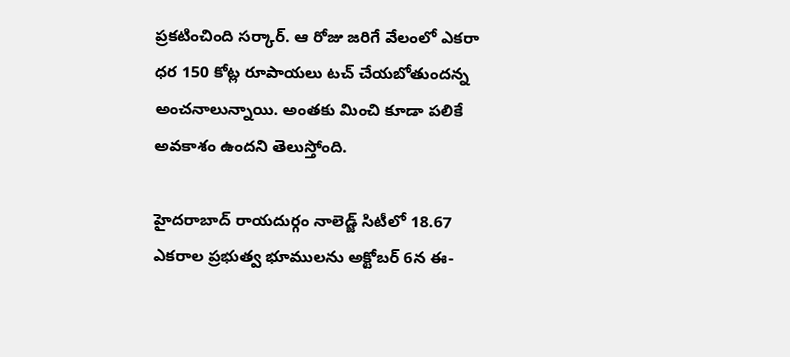ప్రకటించింది సర్కార్. ఆ రోజు జరిగే వేలంలో ఎకరా ధర 150 కోట్ల రూపాయలు టచ్‌ చేయబోతుందన్న అంచనాలున్నాయి. అంతకు మించి కూడా పలికే అవకాశం ఉందని తెలుస్తోంది.

హైదరాబాద్‌ రాయదుర్గం నాలెడ్జ్ సిటీలో 18.67 ఎకరాల ప్రభుత్వ భూములను అక్టోబర్‌ 6న ఈ-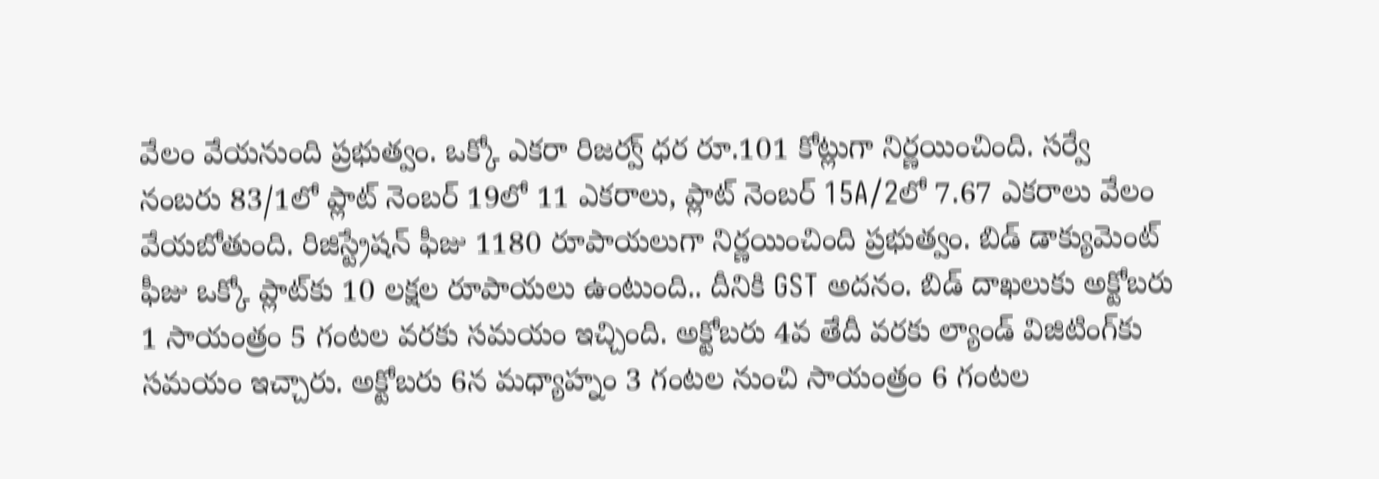వేలం వేయనుంది ప్రభుత్వం. ఒక్కో ఎకరా రిజర్వ్ ధర రూ.101 కోట్లుగా నిర్ణయించింది. సర్వే నంబరు 83/1లో ప్లాట్ నెంబర్‌ 19లో 11 ఎకరాలు, ప్లాట్ నెంబర్ 15A/2లో 7.67 ఎకరాలు వేలం వేయబోతుంది. రిజిస్ట్రేషన్ ఫీజు 1180 రూపాయలుగా నిర్ణయించింది ప్రభుత్వం. బిడ్ డాక్యుమెంట్ ఫీజు ఒక్కో ప్లాట్‌కు 10 లక్షల రూపాయలు ఉంటుంది.. దీనికి GST అదనం. బిడ్ దాఖలుకు అక్టోబరు 1 సాయంత్రం 5 గంటల వరకు సమయం ఇచ్చింది. అక్టోబరు 4వ తేదీ వరకు ల్యాండ్ విజిటింగ్‌కు సమయం ఇచ్చారు. అక్టోబరు 6న మధ్యాహ్నం 3 గంటల నుంచి సాయంత్రం 6 గంటల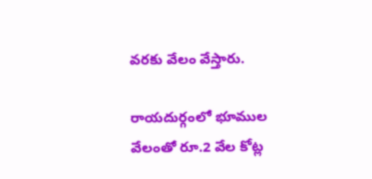వరకు వేలం వేస్తారు.

రాయదుర్గంలో భూముల వేలంతో రూ.2 వేల కోట్ల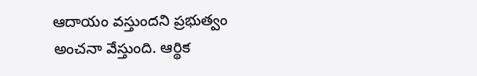ఆదాయం వస్తుందని ప్రభుత్వం అంచనా వేస్తుంది. ఆర్థిక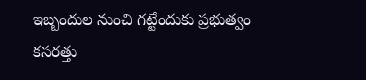ఇబ్బందుల నుంచి గట్టేందుకు ప్రభుత్వం కసరత్తు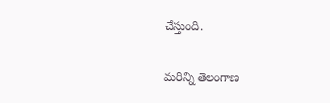చేస్తుంది.

మరిన్ని తెలంగాణ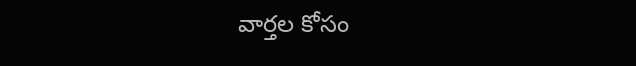వార్తల కోసం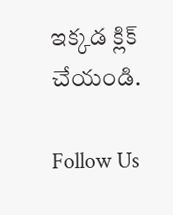ఇక్కడ క్లిక్ చేయండి.

Follow Us